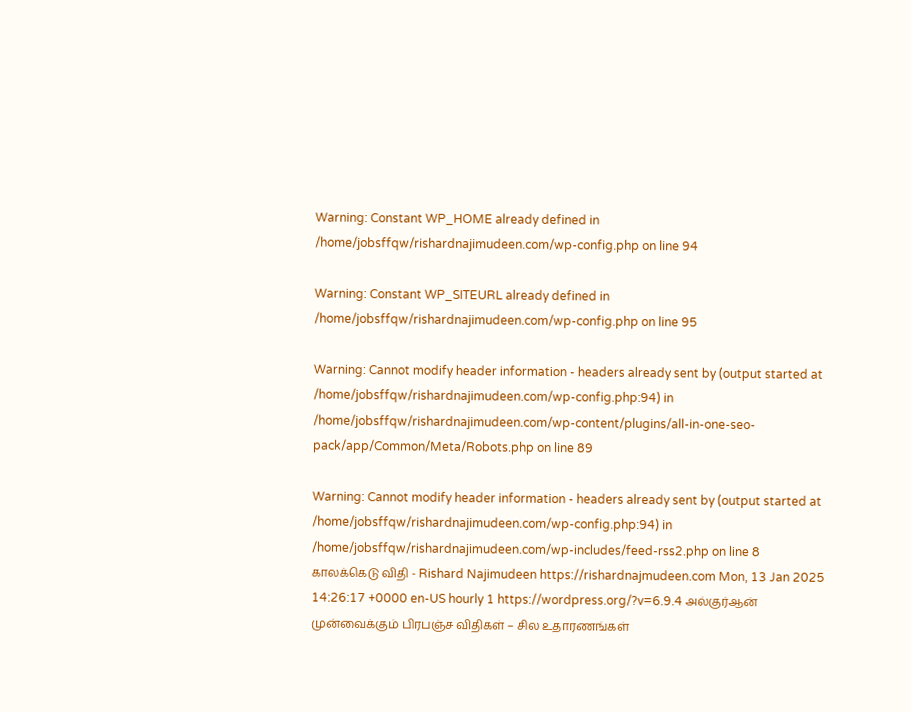Warning: Constant WP_HOME already defined in /home/jobsffqw/rishardnajimudeen.com/wp-config.php on line 94

Warning: Constant WP_SITEURL already defined in /home/jobsffqw/rishardnajimudeen.com/wp-config.php on line 95

Warning: Cannot modify header information - headers already sent by (output started at /home/jobsffqw/rishardnajimudeen.com/wp-config.php:94) in /home/jobsffqw/rishardnajimudeen.com/wp-content/plugins/all-in-one-seo-pack/app/Common/Meta/Robots.php on line 89

Warning: Cannot modify header information - headers already sent by (output started at /home/jobsffqw/rishardnajimudeen.com/wp-config.php:94) in /home/jobsffqw/rishardnajimudeen.com/wp-includes/feed-rss2.php on line 8
காலக்கெடு விதி - Rishard Najimudeen https://rishardnajmudeen.com Mon, 13 Jan 2025 14:26:17 +0000 en-US hourly 1 https://wordpress.org/?v=6.9.4 அல்குர்ஆன் முன்வைக்கும் பிரபஞ்ச விதிகள் – சில உதாரணங்கள்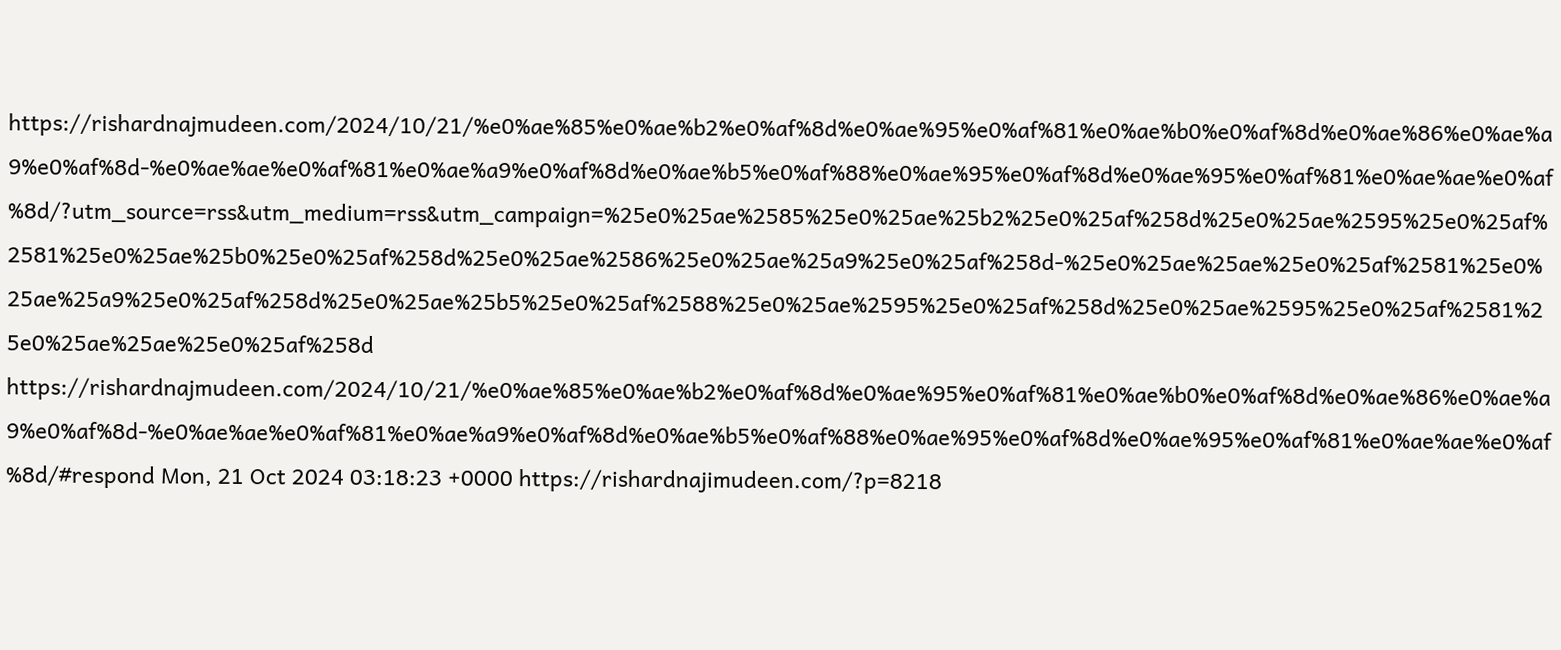https://rishardnajmudeen.com/2024/10/21/%e0%ae%85%e0%ae%b2%e0%af%8d%e0%ae%95%e0%af%81%e0%ae%b0%e0%af%8d%e0%ae%86%e0%ae%a9%e0%af%8d-%e0%ae%ae%e0%af%81%e0%ae%a9%e0%af%8d%e0%ae%b5%e0%af%88%e0%ae%95%e0%af%8d%e0%ae%95%e0%af%81%e0%ae%ae%e0%af%8d/?utm_source=rss&utm_medium=rss&utm_campaign=%25e0%25ae%2585%25e0%25ae%25b2%25e0%25af%258d%25e0%25ae%2595%25e0%25af%2581%25e0%25ae%25b0%25e0%25af%258d%25e0%25ae%2586%25e0%25ae%25a9%25e0%25af%258d-%25e0%25ae%25ae%25e0%25af%2581%25e0%25ae%25a9%25e0%25af%258d%25e0%25ae%25b5%25e0%25af%2588%25e0%25ae%2595%25e0%25af%258d%25e0%25ae%2595%25e0%25af%2581%25e0%25ae%25ae%25e0%25af%258d https://rishardnajmudeen.com/2024/10/21/%e0%ae%85%e0%ae%b2%e0%af%8d%e0%ae%95%e0%af%81%e0%ae%b0%e0%af%8d%e0%ae%86%e0%ae%a9%e0%af%8d-%e0%ae%ae%e0%af%81%e0%ae%a9%e0%af%8d%e0%ae%b5%e0%af%88%e0%ae%95%e0%af%8d%e0%ae%95%e0%af%81%e0%ae%ae%e0%af%8d/#respond Mon, 21 Oct 2024 03:18:23 +0000 https://rishardnajimudeen.com/?p=8218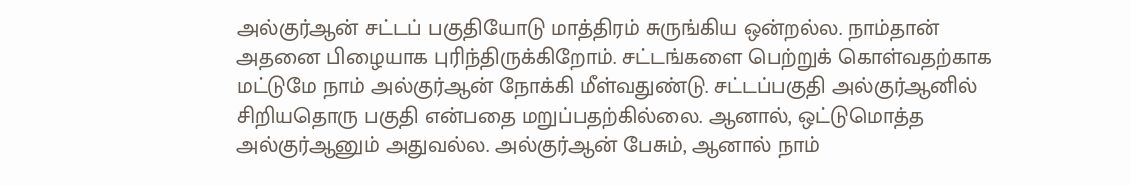அல்குர்ஆன் சட்டப் பகுதியோடு மாத்திரம் சுருங்கிய‌ ஒன்றல்ல. நாம்தான் அதனை பிழையாக புரிந்திருக்கிறோம். சட்டங்களை பெற்றுக் கொள்வதற்காக மட்டுமே நாம் அல்குர்ஆன் நோக்கி மீள்வதுண்டு. சட்டப்பகுதி அல்குர்ஆனில் சிறியதொரு பகுதி என்பதை மறுப்பதற்கில்லை. ஆனால், ஒட்டுமொத்த அல்குர்ஆனும் அதுவல்ல. அல்குர்ஆன் பேசும், ஆனால் நாம்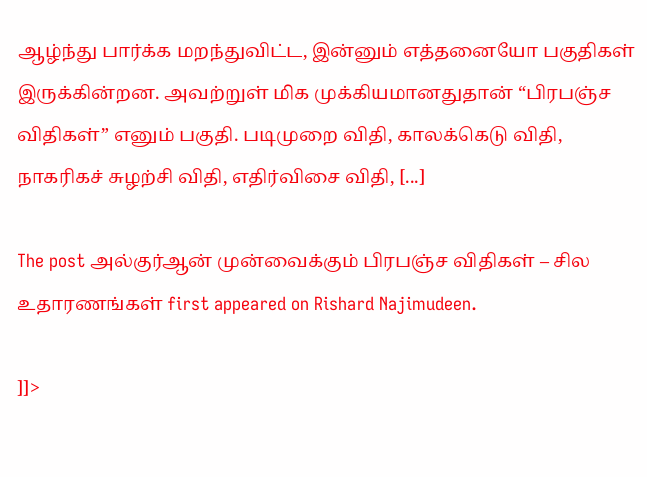ஆழ்ந்து பார்க்க மறந்துவிட்ட, இன்னும் எத்தனையோ பகுதிகள் இருக்கின்றன. அவற்றுள் மிக முக்கியமானதுதான் “பிரபஞ்ச விதிகள்” எனும் பகுதி. படிமுறை விதி, காலக்கெடு விதி, நாகரிகச் சுழற்சி விதி, எதிர்விசை விதி, [...]

The post அல்குர்ஆன் முன்வைக்கும் பிரபஞ்ச விதிகள் – சில உதாரணங்கள் first appeared on Rishard Najimudeen.

]]>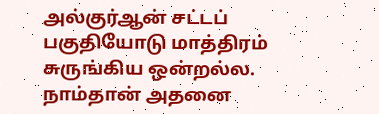அல்குர்ஆன் சட்டப் பகுதியோடு மாத்திரம் சுருங்கிய‌ ஒன்றல்ல. நாம்தான் அதனை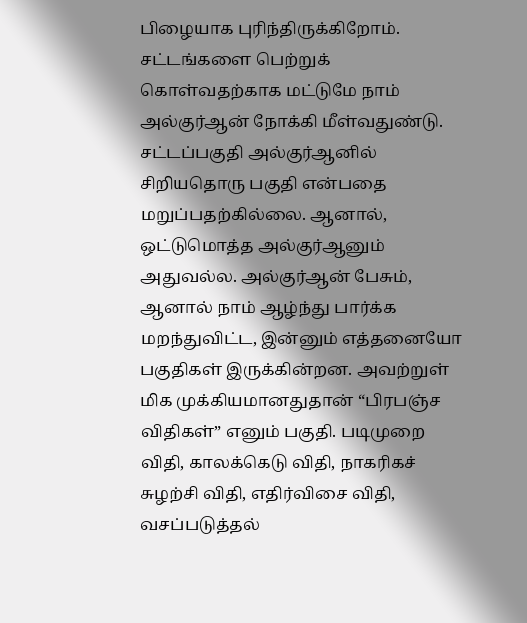பிழையாக புரிந்திருக்கிறோம். சட்டங்களை பெற்றுக் கொள்வதற்காக மட்டுமே நாம் அல்குர்ஆன் நோக்கி மீள்வதுண்டு. சட்டப்பகுதி அல்குர்ஆனில் சிறியதொரு பகுதி என்பதை மறுப்பதற்கில்லை. ஆனால், ஒட்டுமொத்த அல்குர்ஆனும் அதுவல்ல. அல்குர்ஆன் பேசும், ஆனால் நாம் ஆழ்ந்து பார்க்க மறந்துவிட்ட, இன்னும் எத்தனையோ பகுதிகள் இருக்கின்றன. அவற்றுள் மிக முக்கியமானதுதான் “பிரபஞ்ச விதிகள்” எனும் பகுதி. படிமுறை விதி, காலக்கெடு விதி, நாகரிகச் சுழற்சி விதி, எதிர்விசை விதி, வசப்படுத்தல்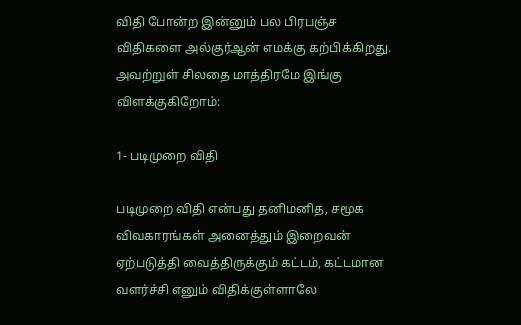விதி போன்ற இன்னும் பல பிரபஞ்ச விதிகளை அல்குர்ஆன் எமக்கு கற்பிக்கிறது. அவற்றுள் சிலதை மாத்திரமே இங்கு விளக்குகிறோம்:

1- படிமுறை விதி

படிமுறை விதி என்பது தனிமனித, சமூக விவகாரங்கள் அனைத்தும் இறைவன் ஏற்படுத்தி வைத்திருக்கும் கட்டம், கட்டமான வளர்ச்சி எனும் விதிக்குள்ளாலே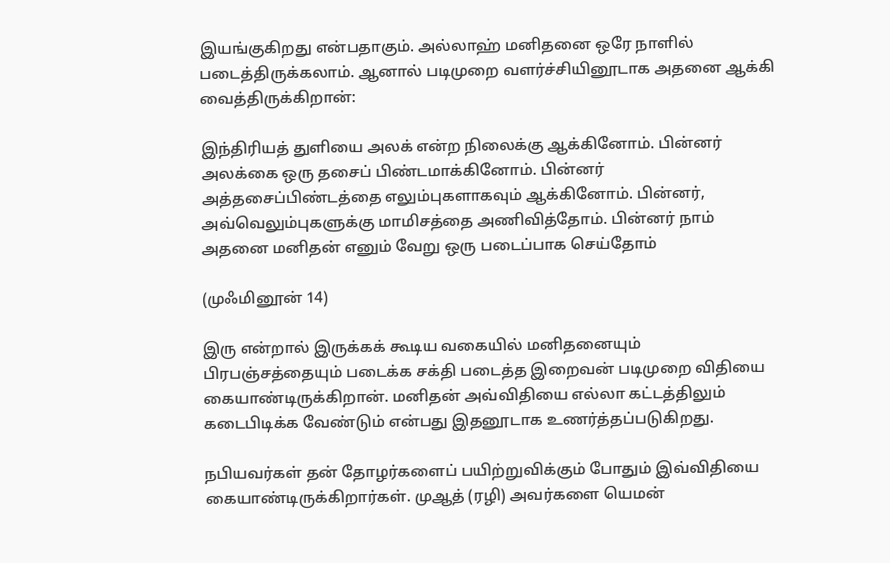இயங்குகிறது என்பதாகும். அல்லாஹ் மனிதனை ஒரே நாளில் படைத்திருக்கலாம். ஆனால் படிமுறை வளர்ச்சியினூடாக அதனை ஆக்கி வைத்திருக்கிறான்:

இந்திரியத் துளியை அலக் என்ற நிலைக்கு ஆக்கினோம். பின்னர் அலக்கை ஒரு தசைப் பிண்டமாக்கினோம். பின்னர் அத்தசைப்பிண்டத்தை எலும்புகளாகவும் ஆக்கினோம். பின்னர், அவ்வெலும்புகளுக்கு மாமிசத்தை அணிவித்தோம். பின்னர் நாம் அதனை மனிதன் எனும் வேறு ஒரு படைப்பாக செய்தோம்

(முஃமினூன் 14)

இரு என்றால் இருக்கக் கூடிய வகையில் மனிதனையும் பிரபஞ்சத்தையும் படைக்க சக்தி படைத்த இறைவன் படிமுறை விதியை கையாண்டிருக்கிறான். மனிதன் அவ்விதியை எல்லா கட்டத்திலும் கடைபிடிக்க வேண்டும் என்பது இதனூடாக உணர்த்தப்படுகிறது.

நபியவர்கள் தன் தோழர்களைப் பயிற்றுவிக்கும் போதும் இவ்விதியை கையாண்டிருக்கிறார்கள். முஆத் (ரழி) அவர்களை யெமன்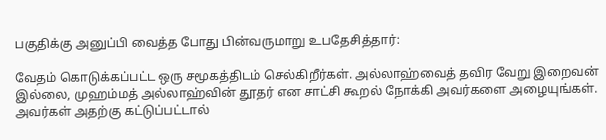பகுதிக்கு அனுப்பி வைத்த போது பின்வருமாறு உபதேசித்தார்:

வேதம் கொடுக்கப்பட்ட ஒரு சமூகத்திடம் செல்கிறீர்கள். அல்லாஹ்வைத் தவிர வேறு இறைவன் இல்லை, முஹம்மத் அல்லாஹ்வின் தூதர் என சாட்சி கூறல் நோக்கி அவர்களை அழையுங்கள். அவர்கள் அதற்கு கட்டுப்பட்டால்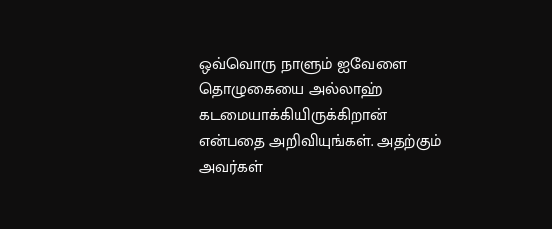ஒவ்வொரு நாளும் ஐவேளை தொழுகையை அல்லாஹ் கடமையாக்கியிருக்கிறான் என்பதை அறிவியுங்கள். அதற்கும் அவர்கள்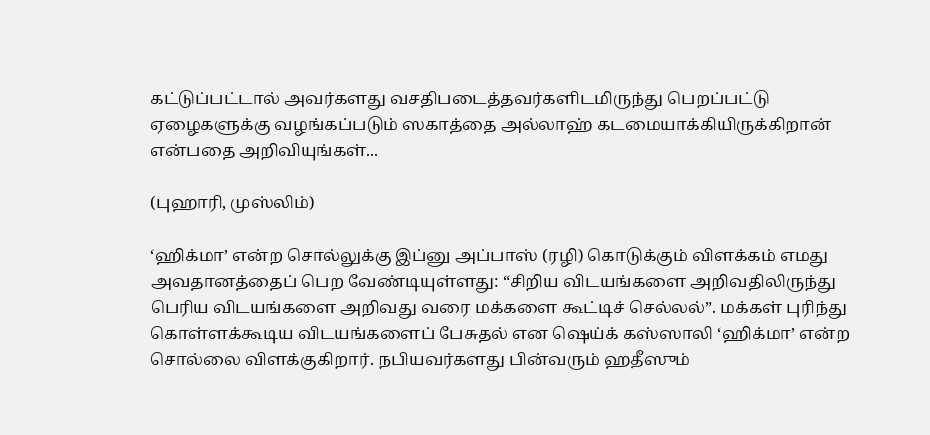கட்டுப்பட்டால் அவர்களது வசதிபடைத்தவர்களிடமிருந்து பெறப்பட்டு ஏழைகளுக்கு வழங்கப்படும் ஸகாத்தை அல்லாஹ் கடமையாக்கியிருக்கிறான் என்பதை அறிவியுங்கள்...

(புஹாரி, முஸ்லிம்)

‘ஹிக்மா’ என்ற சொல்லுக்கு இப்னு அப்பாஸ் (ரழி) கொடுக்கும் விளக்கம் எமது அவதானத்தைப் பெற வேண்டியுள்ளது: “சிறிய விடயங்களை அறிவதிலிருந்து பெரிய விடயங்களை அறிவது வரை மக்களை கூட்டிச் செல்லல்”. மக்கள் புரிந்து கொள்ளக்கூடிய விடயங்களைப் பேசுதல் என ஷெய்க் கஸ்ஸாலி ‘ஹிக்மா’ என்ற சொல்லை விளக்குகிறார். நபியவர்களது பின்வரும் ஹதீஸும்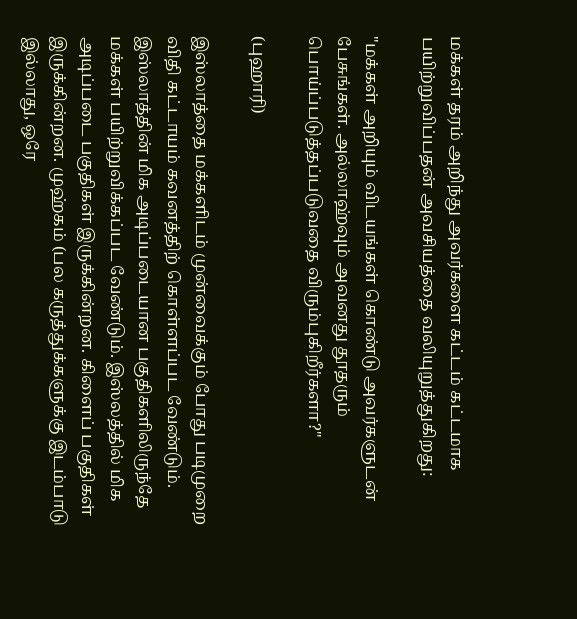மக்கள் தரம் அறிந்து அவர்களை கட்டம் கட்டமாக‌ பயிற்றுவிப்பதன் அவசியத்தை வலியுறுத்துகிறது:

"மக்கள் அறியும் விடயங்கள் கொண்டு அவர்களுடன் பேசுங்கள். அல்லாஹ்வும் அவனது தூதரும் பொய்ப்படுத்தப்படுவதை விரும்புகிறீர்களா?"

(புஹாரி)

இஸ்லாத்தை மக்களிடம் முன்வைக்கும் போது படிமுறை விதி கட்டாயம் கவனத்திற் கொள்ள‌ப்பட வேண்டும். இஸ்லாத்தின் மிக அடிப்படையான பகுதிகளிலிருந்தே மக்கள் பயிற்றுவிக்கப்பட வேண்டும். இஸ்லத்தில் மிக அடிப்படை பகுதிகள் இருக்கின்றன. கிளைப் பகுதிகள் இருக்கின்றன. முஹ்கம் (பல கருத்துக்களுக்கு இடம்பாடு இல்லாது, ஒரே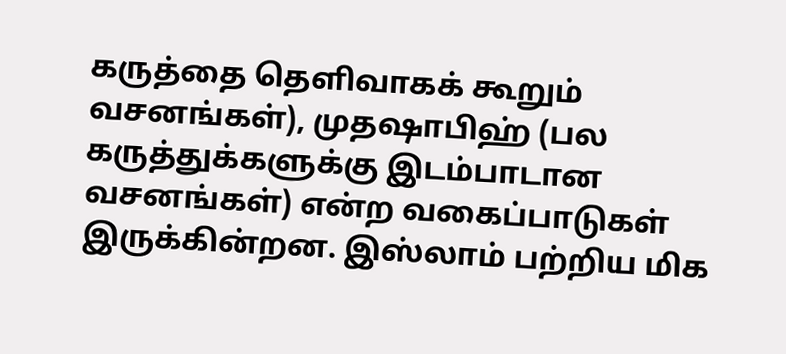கருத்தை தெளிவாகக் கூறும் வசனங்கள்), முதஷாபிஹ் (பல கருத்துக்களுக்கு இடம்பாடான வசனங்கள்) என்ற வகைப்பாடுகள் இருக்கின்றன. இஸ்லாம் பற்றிய மிக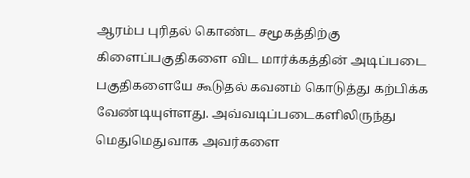ஆரம்ப புரிதல் கொண்ட சமூகத்திற்கு கிளைப்பகுதிகளை விட மார்க்கத்தின் அடிப்படை பகுதிகளையே கூடுதல் கவனம் கொடுத்து கற்பிக்க வேண்டியுள்ளது. அவ்வடிப்படைகளிலிருந்து மெதுமெதுவாக அவர்களை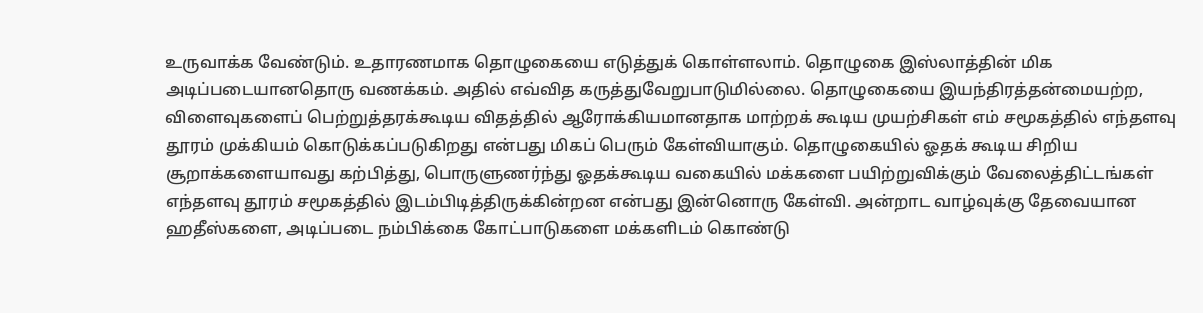உருவாக்க வேண்டும். உதாரணமாக தொழுகையை எடுத்துக் கொள்ளலாம். தொழுகை இஸ்லாத்தின் மிக அடிப்படையானதொரு வணக்கம். அதில் எவ்வித கருத்துவேறுபாடுமில்லை. தொழுகையை இயந்திரத்தன்மையற்ற, விளைவுகளைப் பெற்றுத்தரக்கூடிய விதத்தில் ஆரோக்கியமானதாக மாற்றக் கூடிய முயற்சிகள் எம் சமூகத்தில் எந்தளவு தூரம் முக்கியம் கொடுக்கப்படுகிறது என்பது மிகப் பெரும் கேள்வியாகும். தொழுகையில் ஓதக் கூடிய சிறிய சூறாக்களையாவது கற்பித்து, பொருளுணர்ந்து ஓதக்கூடிய வகையில் மக்களை பயிற்றுவிக்கும் வேலைத்திட்டங்கள் எந்தளவு தூரம் சமூகத்தில் இடம்பிடித்திருக்கின்றன என்பது இன்னொரு கேள்வி. அன்றாட வாழ்வுக்கு தேவையான ஹதீஸ்களை, அடிப்படை நம்பிக்கை கோட்பாடுகளை மக்களிடம் கொண்டு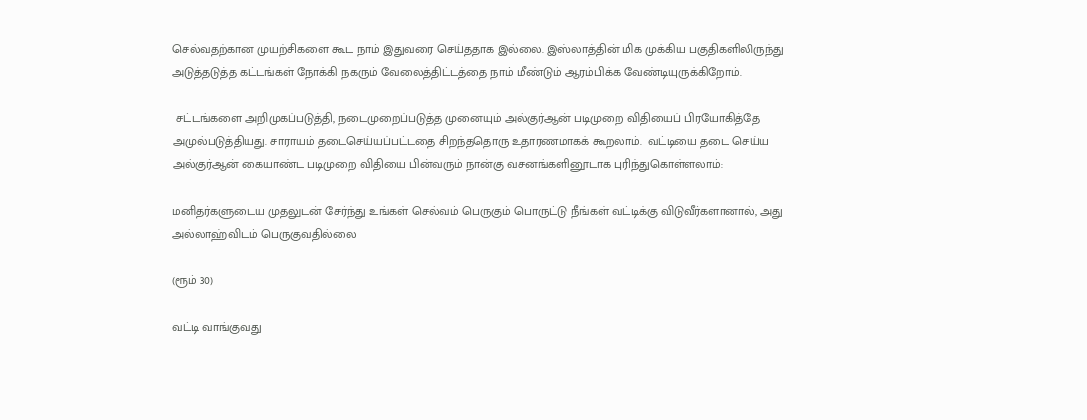செல்வதற்கான முயற்சிகளை கூட நாம் இதுவரை செய்ததாக இல்லை. இஸ்லாத்தின் மிக முக்கிய பகுதிகளிலிருந்து அடுத்தடுத்த கட்டங்கள் நோக்கி நகரும் வேலைத்திட்டத்தை நாம் மீண்டும் ஆரம்பிக்க வேண்டியுருக்கிறோம்.

 சட்டங்களை அறிமுகப்படுத்தி, நடைமுறைப்படுத்த முனையும் அல்குர்ஆன் படிமுறை விதியைப் பிரயோகித்தே அமுல்படுத்தியது. சாராயம் தடைசெய்யப்பட்டதை சிறந்ததொரு உதாரணமாகக் கூறலாம்.  வட்டியை தடை செய்ய அல்குர்ஆன் கையாண்ட படிமுறை விதியை பின்வரும் நான்கு வசனங்களினூடாக புரிந்துகொள்ளலாம்:

மனிதர்களுடைய முதலுடன் சேர்ந்து உங்கள் செல்வம் பெருகும் பொருட்டு நீங்கள் வட்டிக்கு விடுவீர்களானால், அது அல்லாஹ்விடம் பெருகுவதில்லை

(ரூம் 30)

வட்டி வாங்குவது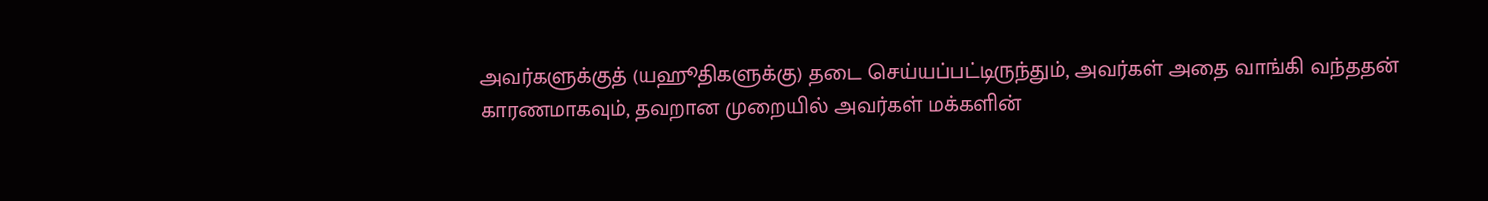அவர்களுக்குத் (யஹூதிகளுக்கு) தடை செய்யப்பட்டிருந்தும், அவர்கள் அதை வாங்கி வந்ததன் காரணமாகவும், தவறான முறையில் அவர்கள் மக்களின்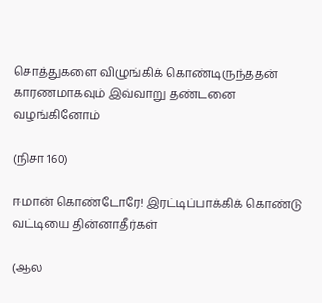சொத்துகளை விழுங்கிக் கொண்டிருந்ததன் காரணமாகவும் இவ்வாறு தண்டனை வழங்கினோம்

(நிசா 160)

ஈமான் கொண்டோரே! இரட்டிப்பாக்கிக் கொண்டு வட்டியை தின்னாதீர்கள்

(ஆல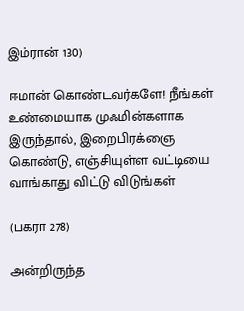இம்ரான் 130)

ஈமான் கொண்டவர்களே! நீங்கள் உண்மையாக முஃமின்களாக இருந்தால், இறைபிரக்ஞை கொண்டு, எஞ்சியுள்ள வட்டியை வாங்காது விட்டு விடுங்கள்

(பகரா 278)

அன்றிருந்த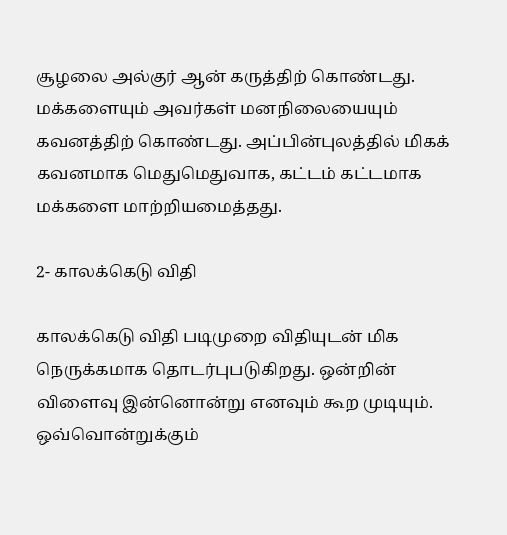சூழலை அல்குர் ஆன் கருத்திற் கொண்டது. மக்களையும் அவர்கள் மன‌நிலையையும் கவனத்திற் கொண்டது. அப்பின்புலத்தில் மிகக் கவனமாக மெதுமெதுவாக, கட்டம் கட்டமாக‌ மக்களை மாற்றியமைத்தது.

2- காலக்கெடு விதி

காலக்கெடு விதி படிமுறை விதியுடன் மிக நெருக்கமாக‌ தொடர்புபடுகிற‌து. ஒன்றின் விளைவு இன்னொன்று எனவும் கூற முடியும். ஒவ்வொன்றுக்கும்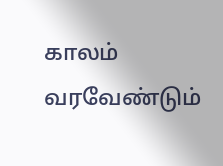காலம் வரவேண்டும்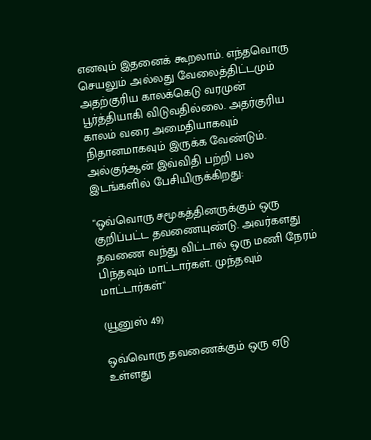எனவும் இதனைக் கூறலாம். எந்தவொரு செயலும் அல்லது வேலைத்திட்டமும் அதற்குரிய காலக்கெடு வரமுன் பூர்த்தியாகி விடுவதில்லை. அதர்குரிய காலம் வரை அமைதியாகவும் நிதானமாகவும் இருக்க வேண்டும்.  அல்குர்ஆன் இவ்விதி பற்றி பல இடங்களில் பேசியிருக்கிறது:

"ஒவ்வொரு சமூகத்தினருக்கும் ஒரு குறிப்பட்ட தவணையுண்டு. அவர்களது தவணை வந்து விட்டால் ஒரு மணி நேரம் பிந்தவும் மாட்டார்கள். முந்தவும் மாட்டார்கள்"

(யூனுஸ் 49)

ஒவ்வொரு தவணைக்கும் ஒரு ஏடு உள்ளது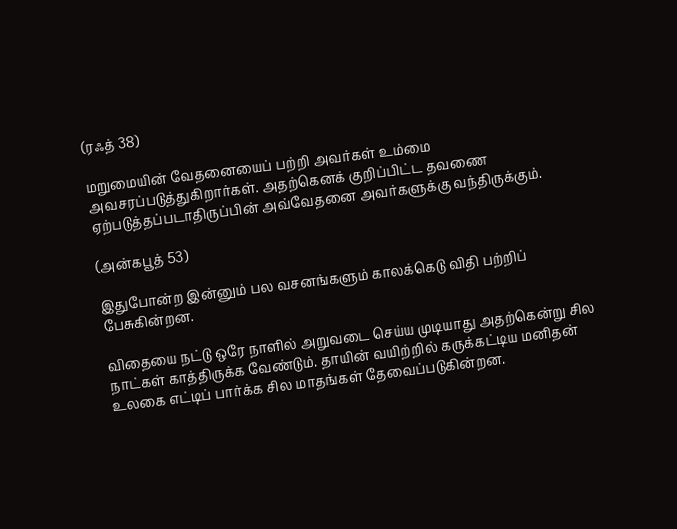(ரஃத் 38)

மறுமையின் வேதனையைப் பற்றி அவர்கள் உம்மை அவசரப்படுத்துகிறார்கள். அதற்கெனக் குறிப்பிட்ட தவணை ஏற்படுத்தப்படாதிருப்பின் அவ்வேதனை அவர்களுக்கு வந்திருக்கும்.

(அன்கபூத் 53)

இதுபோன்ற இன்னும் பல வசனங்களும் காலக்கெடு விதி பற்றிப் பேசுகின்றன.

விதையை நட்டு ஒரே நாளில் அறுவடை செய்ய முடியாது அதற்கென்று சில நாட்கள் காத்திருக்க வேண்டும். தாயின் வயிற்றில் கருக்கட்டிய மனிதன் உலகை எட்டிப் பார்க்க சில மாதங்கள் தேவைப்படுகின்றன.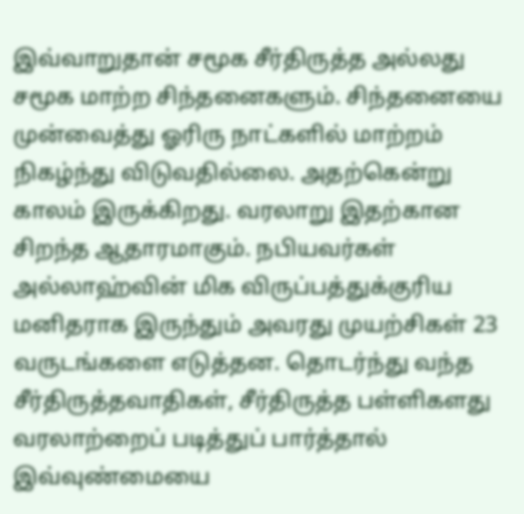இவ்வாறுதான் சமூக சீர்திருத்த அல்லது சமூக மாற்ற சிந்தனைகளும். சிந்தனையை முன்வைத்து ஓரிரு நாட்களில் மாற்றம் நிகழ்ந்து விடுவதில்லை. அதற்கென்று காலம் இருக்கிறது. வரலாறு இதற்கான சிறந்த ஆதாரமாகும். நபியவர்கள் அல்லாஹ்வின் மிக விருப்பத்துக்குரிய மனிதராக இருந்தும் அவரது முயற்சிகள் 23 வருடங்களை எடுத்தன. தொடர்ந்து வந்த சீர்திருத்தவாதிகள், சீர்திருத்த பள்ளிகளது வரலாற்றைப் படித்துப் பார்த்தால் இவ்வுண்மையை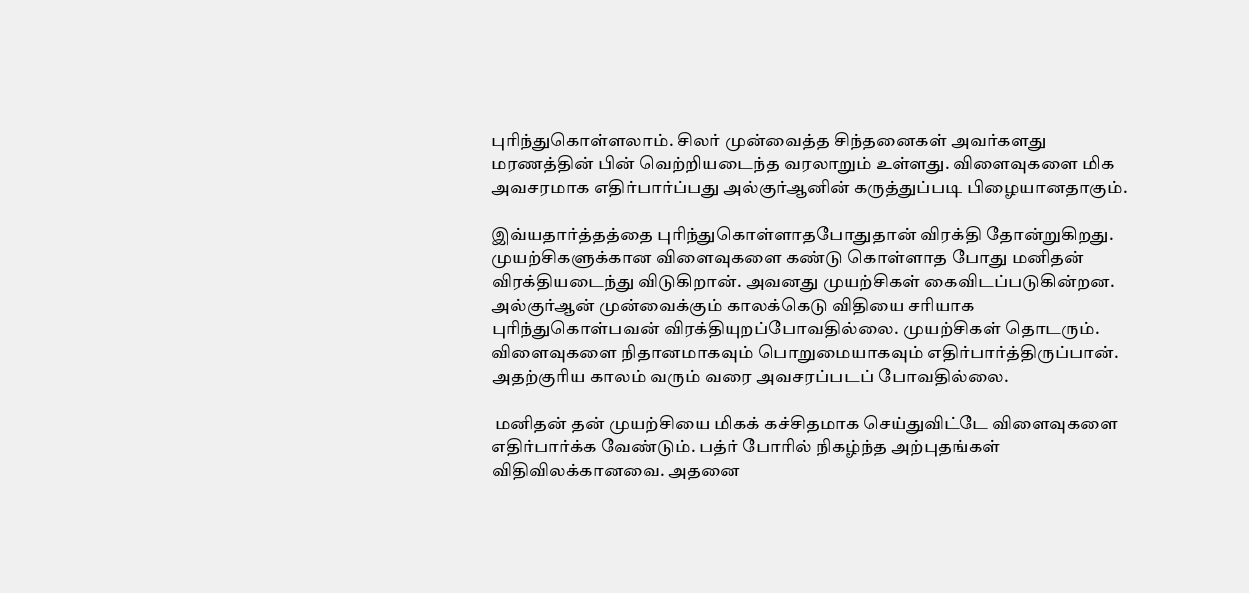புரிந்துகொள்ளலாம். சிலர் முன்வைத்த சிந்தனைகள் அவர்களது மரணத்தின் பின் வெற்றியடைந்த வரலாறும் உள்ளது. விளைவுகளை மிக அவசரமாக எதிர்பார்ப்பது அல்குர்ஆனின் கருத்துப்படி பிழையானதாகும்.

இவ்யதார்த்தத்தை புரிந்துகொள்ளாதபோதுதான் விரக்தி தோன்றுகிறது. முயற்சிகளுக்கான விளைவுகளை கண்டு கொள்ளாத போது மனிதன் விரக்தியடைந்து விடுகிறான். அவனது முயற்சிகள் கைவிடப்படுகின்றன. அல்குர்ஆன் முன்வைக்கும் காலக்கெடு விதியை சரியாக புரிந்துகொள்பவன் விரக்தியுறப்போவதில்லை. முயற்சிகள் தொடரும். விளைவுகளை நிதானமாகவும் பொறுமையாகவும் எதிர்பார்த்திருப்பான். அதற்குரிய காலம் வரும் வரை அவசரப்படப் போவதில்லை.

 மனிதன் தன் முயற்சியை மிகக் கச்சிதமாக செய்துவிட்டே விளைவுகளை எதிர்பார்க்க வேண்டும். பத்ர் போரில் நிகழ்ந்த அற்புதங்கள் விதிவிலக்கானவை. அதனை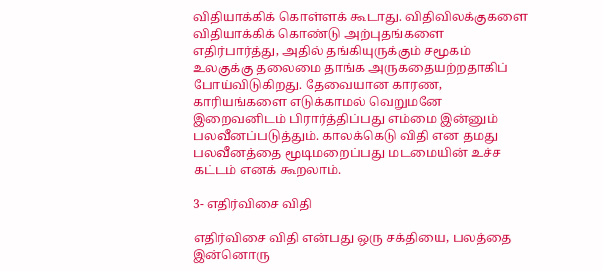விதியாக்கிக் கொள்ளக் கூடாது. விதிவிலக்குகளை விதியாக்கிக் கொண்டு அற்புதங்களை எதிர்பார்த்து, அதில் தங்கியுருக்கும் சமூகம் உலகுக்கு தலைமை தாங்க அருகதையற்றதாகிப் போய்விடுகிறது. தேவையான காரண, காரியங்களை எடுக்காமல் வெறுமனே இறைவனிடம் பிரார்த்திப்பது எம்மை இன்னும் பலவீனப்படுத்தும். காலக்கெடு விதி என தமது பலவீனத்தை மூடிமறைப்பது மடமையின் உச்ச கட்டம் எனக் கூறலாம்.

3- எதிர்விசை விதி

எதிர்விசை விதி என்பது ஒரு சக்தியை, பலத்தை இன்னொரு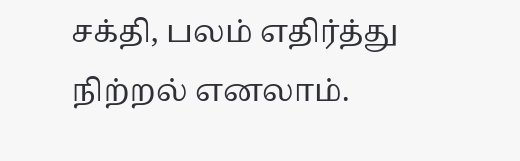சக்தி, பலம் எதிர்த்து நிற்றல் எனலாம்.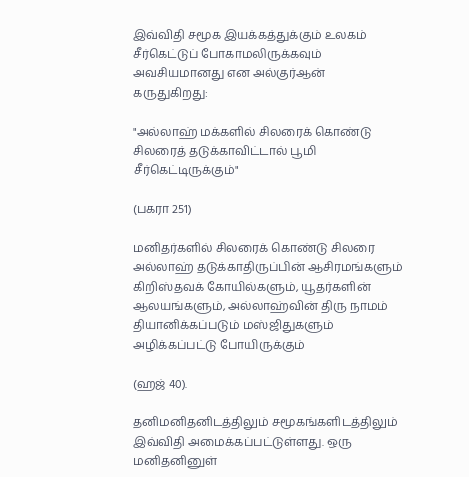இவ்விதி சமூக இயக்கத்துக்கும் உலகம் சீர்கெட்டுப் போகாமலிருக்கவும் அவசியமானது என அல்குர்ஆன் கருதுகிறது:

"அல்லாஹ் மக்களில் சிலரைக் கொண்டு சிலரைத் தடுக்காவிட்டால் பூமி சீர்கெட்டிருக்கும்"

(பகரா 251)

மனிதர்களில் சிலரைக் கொண்டு சிலரை அல்லாஹ் தடுக்காதிருப்பின் ஆசிரமங்களும் கிறிஸ்தவக் கோயில்களும், யூதர்களின் ஆலயங்களும், அல்லாஹ்வின் திரு நாமம் தியானிக்கப்படும் மஸ்ஜிதுகளும் அழிக்கப்பட்டு போயிருக்கும்

(ஹஜ் 40).

தனிமனிதனிடத்திலும் சமூகங்களிடத்திலும் இவ்விதி அமைக்கப்பட்டுள்ளது. ஒரு மனிதனினுள்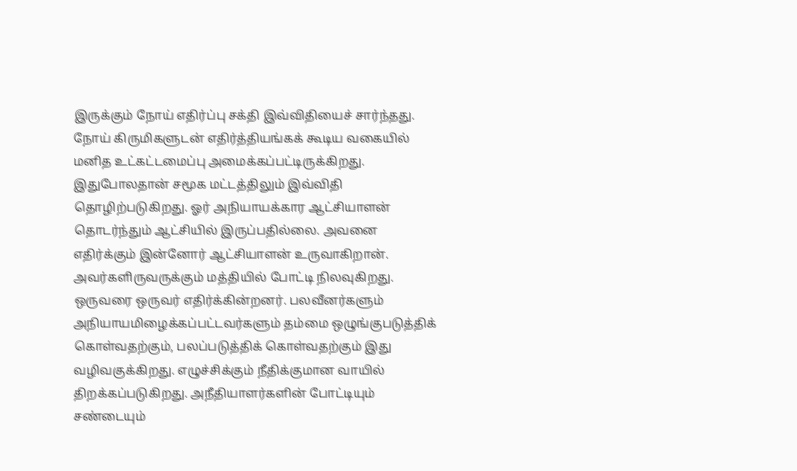இருக்கும் நோய் எதிர்ப்பு சக்தி இவ்விதியைச் சார்ந்தது. நோய் கிருமிகளுடன் எதிர்த்தியங்கக் கூடிய வகையில் மனித உட்கட்டமைப்பு அமைக்கப்பட்டிருக்கிறது. இதுபோலதான் சமூக மட்டத்திலும் இவ்விதி தொழிற்படுகிறது. ஓர் அநியாயக்கார ஆட்சியாளன் தொடர்ந்தும் ஆட்சியில் இருப்பதில்லை. அவனை எதிர்க்கும் இன்னோர் ஆட்சியாளன் உருவாகிறான். அவர்களிருவருக்கும் மத்தியில் போட்டி நிலவுகிறது. ஒருவரை ஒருவர் எதிர்க்கின்றனர். பலவீனர்களும் அநியாயமிழைக்கப்பட்டவர்களும் தம்மை ஒழுங்குபடுத்திக் கொள்வதற்கும், பலப்படுத்திக் கொள்வதற்கும் இது வழிவகுக்கிறது. எழுச்சிக்கும் நீதிக்குமான வாயில் திறக்கப்படுகிறது. அநீதியாளர்களின் போட்டியும் சண்டையும்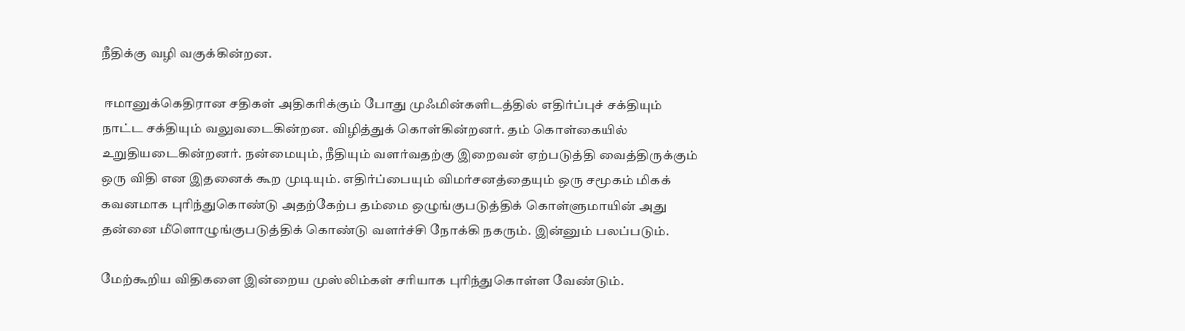நீதிக்கு வழி வகுக்கின்றன.

 ஈமானுக்கெதிரான சதிகள் அதிகரிக்கும் போது முஃமின்களிடத்தில் எதிர்ப்புச் சக்தியும் நாட்ட சக்தியும் வலுவடைகின்றன. விழித்துக் கொள்கின்றனர். தம் கொள்கையில் உறுதியடைகின்றனர். நன்மையும், நீதியும் வளர்வதற்கு இறைவன் ஏற்படுத்தி வைத்திருக்கும் ஒரு விதி என இதனைக் கூற முடியும். எதிர்ப்பையும் விமர்சனத்தையும் ஒரு சமூகம் மிகக் கவனமாக புரிந்துகொண்டு அதற்கேற்ப தம்மை ஒழுங்குபடுத்திக் கொள்ளுமாயின் அது தன்னை மீளொழுங்குபடுத்திக் கொண்டு வளர்ச்சி நோக்கி நகரும். இன்னும் பலப்படும்.

மேற்கூறிய விதிகளை இன்றைய முஸ்லிம்கள் சரியாக புரிந்துகொள்ள வேண்டும்.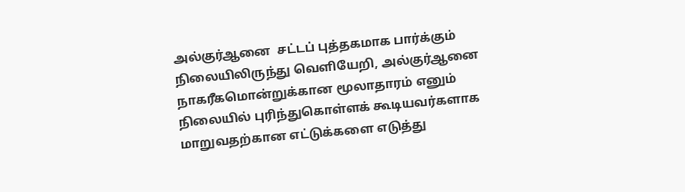அல்குர்ஆனை  சட்டப் புத்தகமாக பார்க்கும் நிலையிலிருந்து வெளியேறி, அல்குர்ஆனை நாகரீகமொன்றுக்கான மூலாதாரம் எனும் நிலையில் புரிந்துகொள்ளக் கூடியவர்களாக மாறுவதற்கான எட்டுக்களை எடுத்து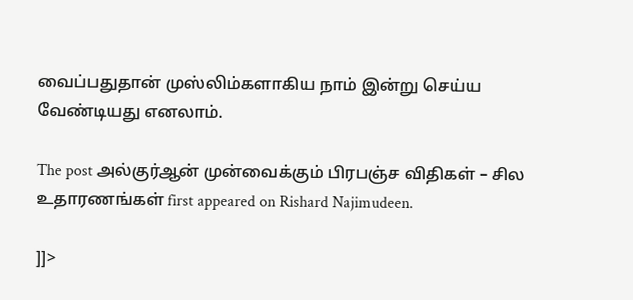வைப்பதுதான் முஸ்லிம்களாகிய நாம் இன்று செய்ய வேண்டியது எனலாம்.

The post அல்குர்ஆன் முன்வைக்கும் பிரபஞ்ச விதிகள் – சில உதாரணங்கள் first appeared on Rishard Najimudeen.

]]>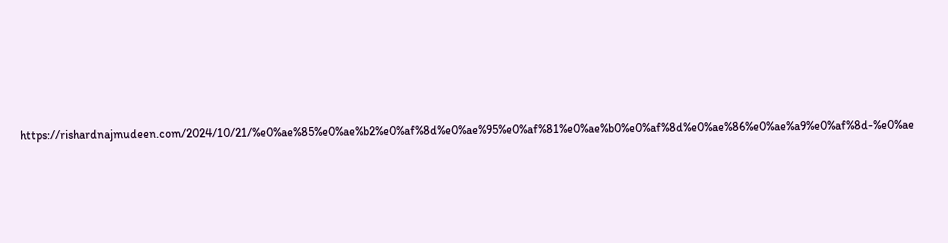https://rishardnajmudeen.com/2024/10/21/%e0%ae%85%e0%ae%b2%e0%af%8d%e0%ae%95%e0%af%81%e0%ae%b0%e0%af%8d%e0%ae%86%e0%ae%a9%e0%af%8d-%e0%ae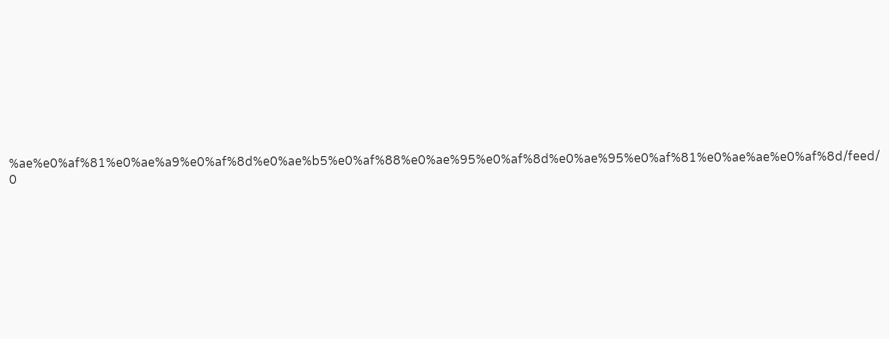%ae%e0%af%81%e0%ae%a9%e0%af%8d%e0%ae%b5%e0%af%88%e0%ae%95%e0%af%8d%e0%ae%95%e0%af%81%e0%ae%ae%e0%af%8d/feed/ 0